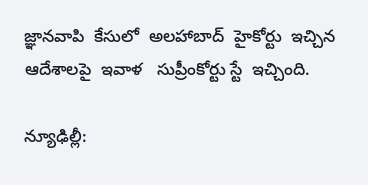జ్ఞానవాపి  కేసులో  అలహాబాద్  హైకోర్టు  ఇచ్చిన  ఆదేశాలపై  ఇవాళ   సుప్రీంకోర్టు స్టే  ఇచ్చింది.

న్యూఢిల్లీ: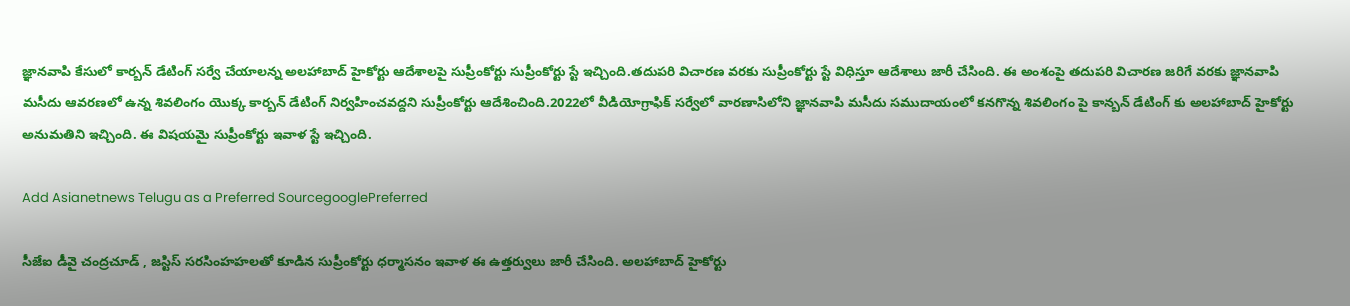జ్ఞానవాపి కేసులో కార్బన్ డేటింగ్ సర్వే చేయాలన్న అలహాబాద్ హైకోర్టు ఆదేశాలపై సుప్రీంకోర్టు సుప్రీంకోర్టు స్టే ఇచ్చింది.తదుపరి విచారణ వరకు సుప్రీంకోర్టు స్టే విధిస్తూ ఆదేశాలు జారీ చేసింది. ఈ అంశంపై తదుపరి విచారణ జరిగే వరకు జ్ఞానవాపి మసీదు ఆవరణలో ఉన్న శివలింగం యొక్క కార్బన్ డేటింగ్ నిర్వహించవద్దని సుప్రీంకోర్టు ఆదేశించింది.2022లో వీడియోగ్రాఫిక్ సర్వేలో వారణాసిలోని జ్ఞానవాపి మసీదు సముదాయంలో కనగొన్న శివలింగం పై కాన్బన్ డేటింగ్ కు అలహాబాద్ హైకోర్టు అనుమతిని ఇచ్చింది. ఈ విషయమై సుప్రీంకోర్టు ఇవాళ స్టే ఇచ్చింది.

Add Asianetnews Telugu as a Preferred SourcegooglePreferred

సీజేఐ డీవై చంద్రచూడ్ , జస్టిస్ సరసింహహలతో కూడిన సుప్రీంకోర్టు ధర్మాసనం ఇవాళ ఈ ఉత్తర్వులు జారీ చేసింది. అలహాబాద్ హైకోర్టు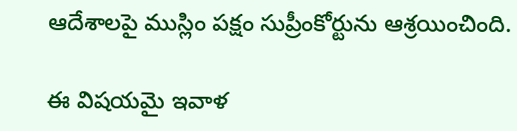ఆదేశాలపై ముస్లిం పక్షం సుప్రీంకోర్టును ఆశ్రయించింది.

ఈ విషయమై ఇవాళ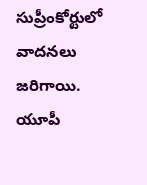సుప్రీంకోర్టులో వాదనలు జరిగాయి. యూపీ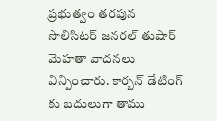ప్రభుత్వం తరపున సొలిసిటర్ జనరల్ తుషార్ మెహతా వాదనలు విన్పించారు. కార్బన్ డేటింగ్ కు బదులుగా తాము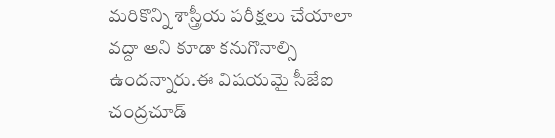మరికొన్ని శాస్త్రీయ పరీక్షలు చేయాలా వద్దా అని కూడా కనుగొనాల్సి ఉందన్నారు.ఈ విషయమై సీజేఐ చంద్రచూడ్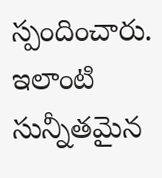స్పందించారు. ఇలాంటి సున్నీతమైన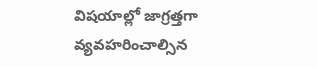విషయాల్లో జాగ్రత్తగా వ్యవహరించాల్సిన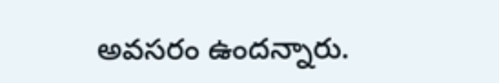అవసరం ఉందన్నారు.